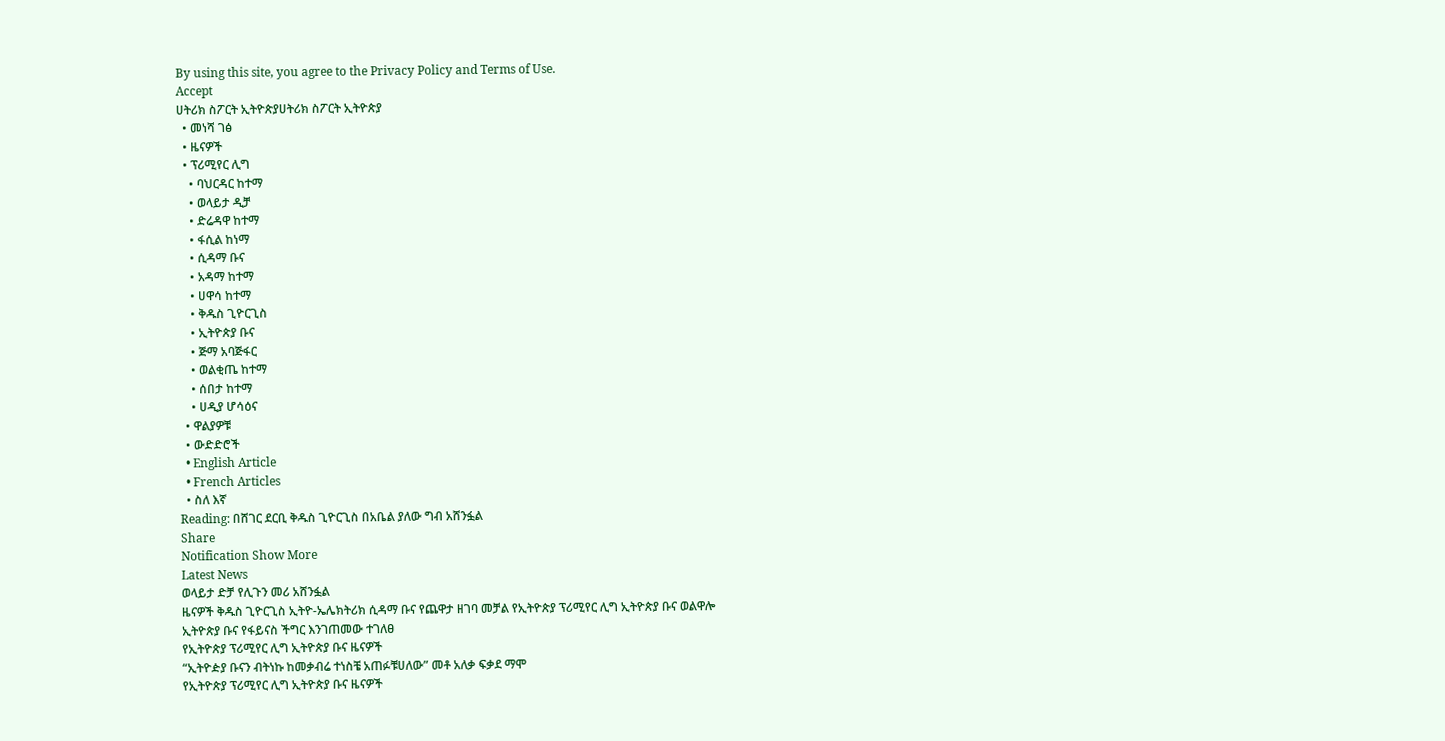By using this site, you agree to the Privacy Policy and Terms of Use.
Accept
ሀትሪክ ስፖርት ኢትዮጵያሀትሪክ ስፖርት ኢትዮጵያ
  • መነሻ ገፅ
  • ዜናዎች
  • ፕሪሚየር ሊግ
    • ባህርዳር ከተማ
    • ወላይታ ዲቻ
    • ድሬዳዋ ከተማ
    • ፋሲል ከነማ
    • ሲዳማ ቡና
    • አዳማ ከተማ
    • ሀዋሳ ከተማ
    • ቅዱስ ጊዮርጊስ
    • ኢትዮጵያ ቡና
    • ጅማ አባጅፋር
    • ወልቂጤ ከተማ
    • ሰበታ ከተማ
    • ሀዲያ ሆሳዕና
  • ዋልያዎቹ
  • ውድድሮች
  • English Article
  • French Articles
  • ስለ እኛ
Reading: በሸገር ደርቢ ቅዱስ ጊዮርጊስ በአቤል ያለው ግብ አሸንፏል
Share
Notification Show More
Latest News
ወላይታ ድቻ የሊጉን መሪ አሸንፏል
ዜናዎች ቅዱስ ጊዮርጊስ ኢትዮ-ኤሌክትሪክ ሲዳማ ቡና የጨዋታ ዘገባ መቻል የኢትዮጵያ ፕሪሚየር ሊግ ኢትዮጵያ ቡና ወልዋሎ
ኢትዮጵያ ቡና የፋይናስ ችግር እንገጠመው ተገለፀ
የኢትዮጵያ ፕሪሚየር ሊግ ኢትዮጵያ ቡና ዜናዎች
“ኢትዮዽያ ቡናን ብትነኩ ከመቃብሬ ተነስቼ አጠፉቹሀለው” መቶ አለቃ ፍቃደ ማሞ
የኢትዮጵያ ፕሪሚየር ሊግ ኢትዮጵያ ቡና ዜናዎች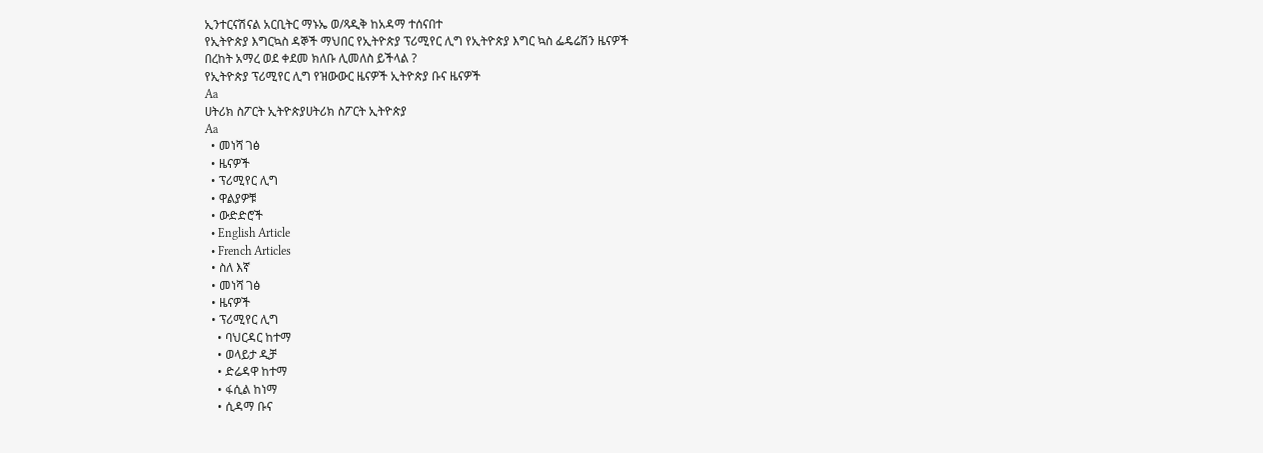ኢንተርናሽናል አርቢትር ማኑኤ ወ/ጻዲቅ ከአዳማ ተሰናበተ
የኢትዮጵያ እግርኳስ ዳኞች ማህበር የኢትዮጵያ ፕሪሚየር ሊግ የኢትዮጵያ እግር ኳስ ፌዴሬሽን ዜናዎች
በረከት አማረ ወደ ቀደመ ክለቡ ሊመለስ ይችላል ?
የኢትዮጵያ ፕሪሚየር ሊግ የዝውውር ዜናዎች ኢትዮጵያ ቡና ዜናዎች
Aa
ሀትሪክ ስፖርት ኢትዮጵያሀትሪክ ስፖርት ኢትዮጵያ
Aa
  • መነሻ ገፅ
  • ዜናዎች
  • ፕሪሚየር ሊግ
  • ዋልያዎቹ
  • ውድድሮች
  • English Article
  • French Articles
  • ስለ እኛ
  • መነሻ ገፅ
  • ዜናዎች
  • ፕሪሚየር ሊግ
    • ባህርዳር ከተማ
    • ወላይታ ዲቻ
    • ድሬዳዋ ከተማ
    • ፋሲል ከነማ
    • ሲዳማ ቡና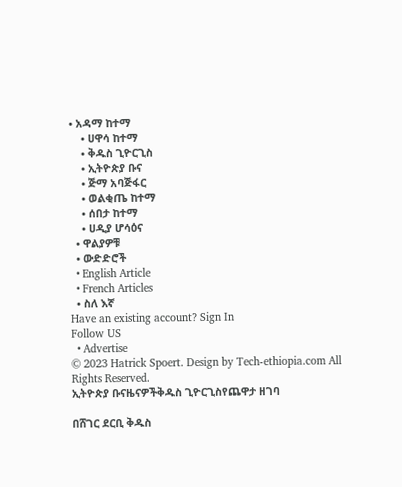• አዳማ ከተማ
    • ሀዋሳ ከተማ
    • ቅዱስ ጊዮርጊስ
    • ኢትዮጵያ ቡና
    • ጅማ አባጅፋር
    • ወልቂጤ ከተማ
    • ሰበታ ከተማ
    • ሀዲያ ሆሳዕና
  • ዋልያዎቹ
  • ውድድሮች
  • English Article
  • French Articles
  • ስለ እኛ
Have an existing account? Sign In
Follow US
  • Advertise
© 2023 Hatrick Spoert. Design by Tech-ethiopia.com All Rights Reserved.
ኢትዮጵያ ቡናዜናዎችቅዱስ ጊዮርጊስየጨዋታ ዘገባ

በሸገር ደርቢ ቅዱስ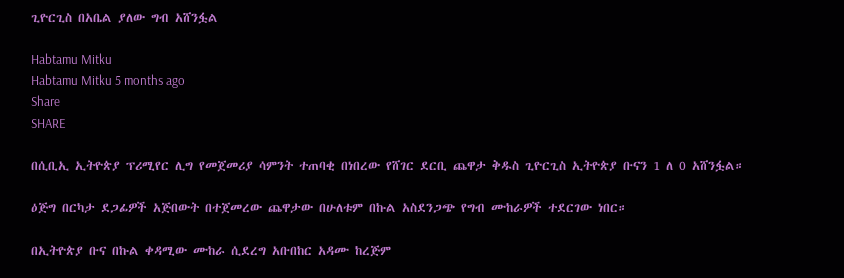ጊዮርጊስ በአቤል ያለው ግብ አሸንፏል

Habtamu Mitku
Habtamu Mitku 5 months ago
Share
SHARE

በሲቢኢ ኢትዮጵያ ፕሪሚየር ሊግ የመጀመሪያ ሳምንት ተጠባቂ በነበረው የሸገር ደርቢ ጨዋታ ቅዱስ ጊዮርጊስ ኢትዮጵያ ቡናን 1 ለ 0 አሸንፏል።

ዕጅግ በርካታ ደጋፊዎች አጅበውት በተጀመረው ጨዋታው በሁለቱም በኩል አስደንጋጭ የግብ ሙከራዎች ተደርገው ነበር።

በኢትዮጵያ ቡና በኩል ቀዳሚው ሙከራ ሲደረግ አቡበከር አዳሙ ከረጅም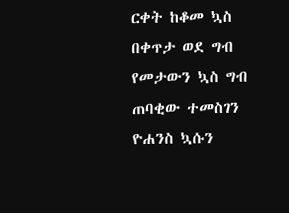ርቀት ከቆመ ኳስ በቀጥታ ወደ ግብ የመታውን ኳስ ግብ ጠባቂው ተመስገን ዮሐንስ ኳሱን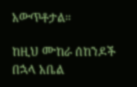አውጥቶታል።

ከዚህ ሙከራ ሰከንዶች በኋላ አቤል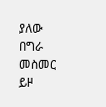ያለው በግራ መስመር ይዞ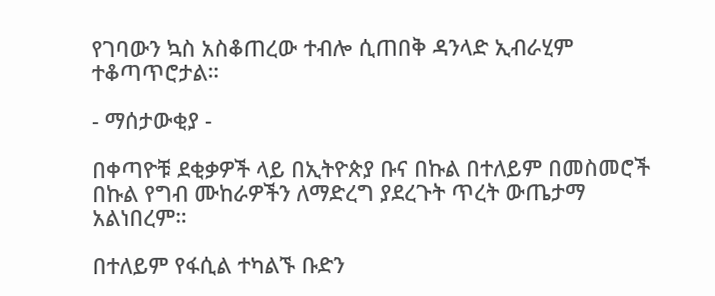የገባውን ኳስ አስቆጠረው ተብሎ ሲጠበቅ ዳንላድ ኢብራሂም ተቆጣጥሮታል።

- ማሰታውቂያ -

በቀጣዮቹ ደቂቃዎች ላይ በኢትዮጵያ ቡና በኩል በተለይም በመስመሮች በኩል የግብ ሙከራዎችን ለማድረግ ያደረጉት ጥረት ውጤታማ አልነበረም።

በተለይም የፋሲል ተካልኙ ቡድን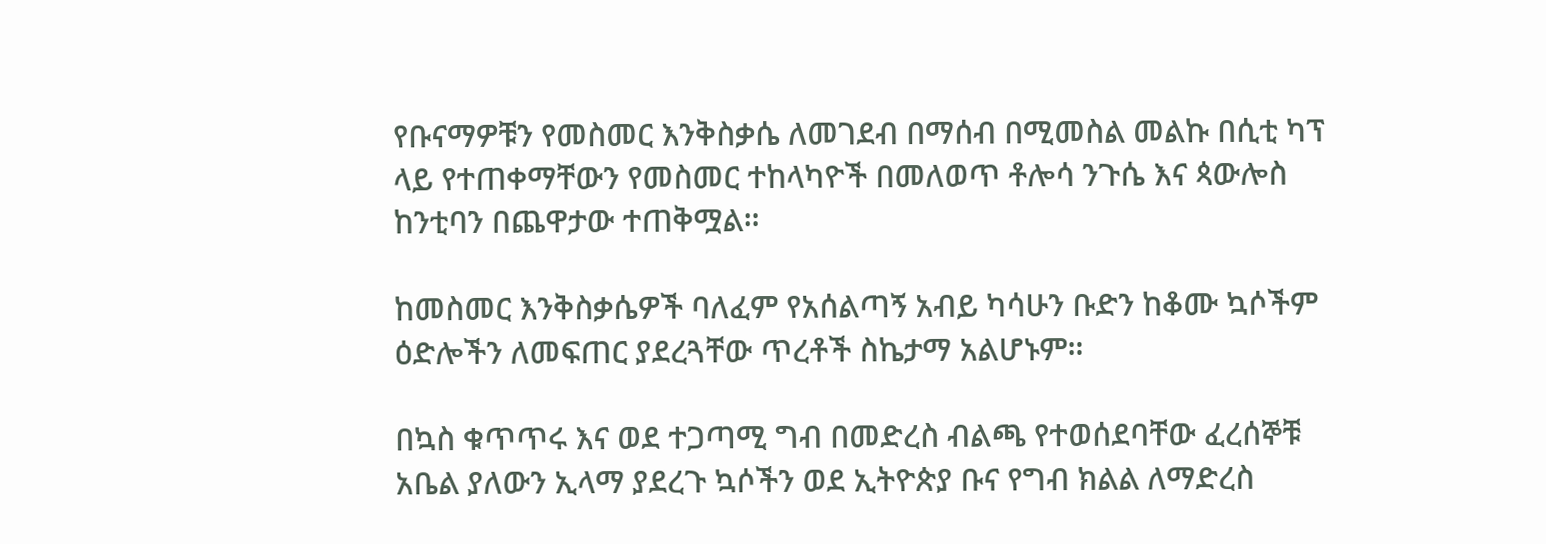የቡናማዎቹን የመስመር እንቅስቃሴ ለመገደብ በማሰብ በሚመስል መልኩ በሲቲ ካፕ ላይ የተጠቀማቸውን የመስመር ተከላካዮች በመለወጥ ቶሎሳ ንጉሴ እና ጳውሎስ ከንቲባን በጨዋታው ተጠቅሟል።

ከመስመር እንቅስቃሴዎች ባለፈም የአሰልጣኝ አብይ ካሳሁን ቡድን ከቆሙ ኳሶችም ዕድሎችን ለመፍጠር ያደረጓቸው ጥረቶች ስኬታማ አልሆኑም።

በኳስ ቁጥጥሩ እና ወደ ተጋጣሚ ግብ በመድረስ ብልጫ የተወሰደባቸው ፈረሰኞቹ አቤል ያለውን ኢላማ ያደረጉ ኳሶችን ወደ ኢትዮጵያ ቡና የግብ ክልል ለማድረስ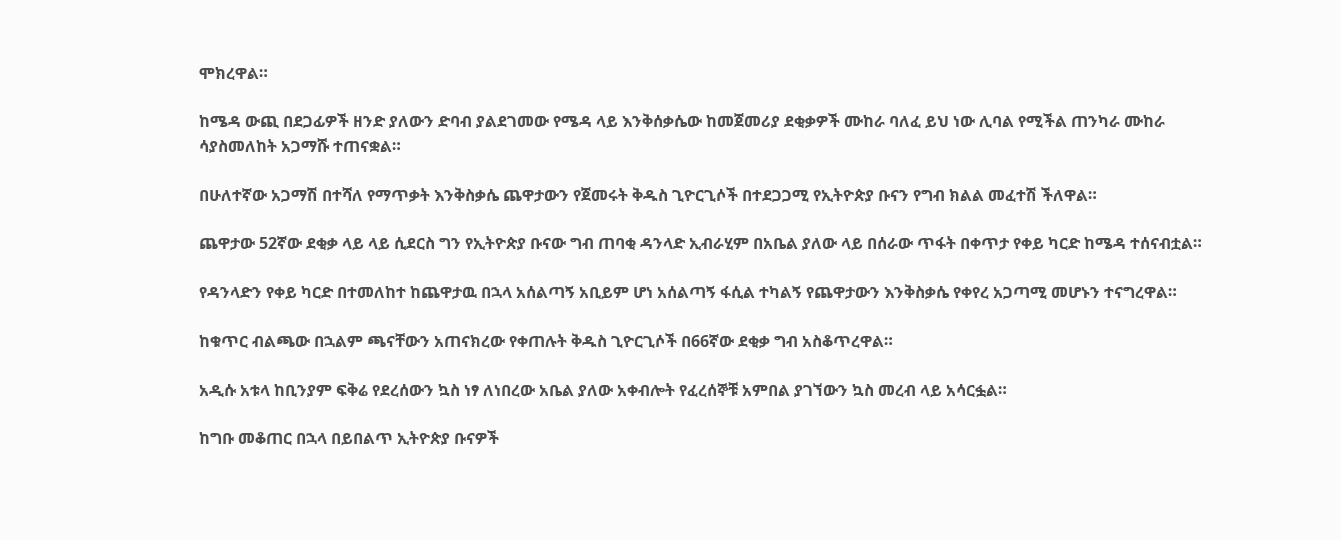ሞክረዋል።

ከሜዳ ውጪ በደጋፊዎች ዘንድ ያለውን ድባብ ያልደገመው የሜዳ ላይ እንቅሰቃሴው ከመጀመሪያ ደቂቃዎች ሙከራ ባለፈ ይህ ነው ሊባል የሚችል ጠንካራ ሙከራ ሳያስመለከት አጋማሹ ተጠናቋል።

በሁለተኛው አጋማሽ በተሻለ የማጥቃት እንቅስቃሴ ጨዋታውን የጀመሩት ቅዱስ ጊዮርጊሶች በተደጋጋሚ የኢትዮጵያ ቡናን የግብ ክልል መፈተሽ ችለዋል።

ጨዋታው 52ኛው ደቂቃ ላይ ላይ ሲደርስ ግን የኢትዮጵያ ቡናው ግብ ጠባቂ ዳንላድ ኢብራሂም በአቤል ያለው ላይ በሰራው ጥፋት በቀጥታ የቀይ ካርድ ከሜዳ ተሰናብቷል።

የዳንላድን የቀይ ካርድ በተመለከተ ከጨዋታዉ በኋላ አሰልጣኝ አቢይም ሆነ አሰልጣኝ ፋሲል ተካልኝ የጨዋታውን እንቅስቃሴ የቀየረ አጋጣሚ መሆኑን ተናግረዋል።

ከቁጥር ብልጫው በኋልም ጫናቸውን አጠናክረው የቀጠሉት ቅዱስ ጊዮርጊሶች በ66ኛው ደቂቃ ግብ አስቆጥረዋል።

አዲሱ አቱላ ከቢንያም ፍቅሬ የደረሰውን ኳስ ነፃ ለነበረው አቤል ያለው አቀብሎት የፈረሰኞቹ አምበል ያገኘውን ኳስ መረብ ላይ አሳርፏል።

ከግቡ መቆጠር በኋላ በይበልጥ ኢትዮጵያ ቡናዎች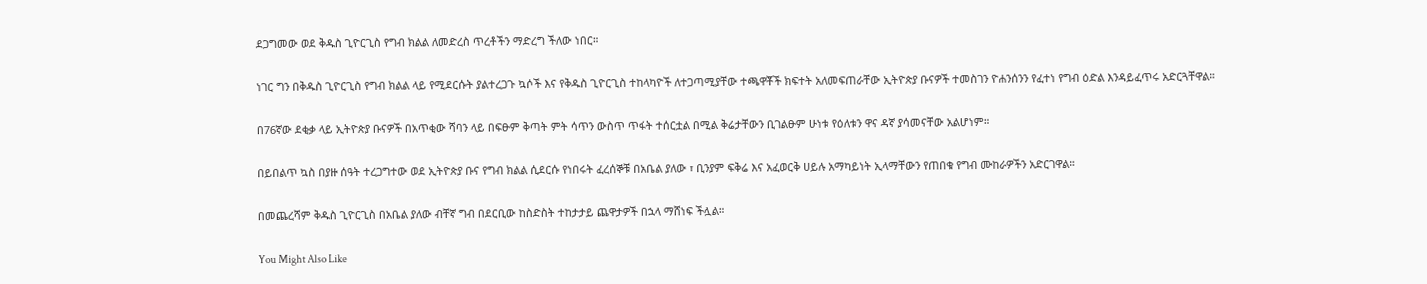ደጋግመው ወደ ቅዱስ ጊዮርጊስ የግብ ክልል ለመድረስ ጥረቶችን ማድረግ ችለው ነበር።

ነገር ግን በቅዱስ ጊዮርጊስ የግብ ክልል ላይ የሚደርሱት ያልተረጋጉ ኳሶች እና የቅዱስ ጊዮርጊስ ተከላካዮች ለተጋጣሚያቸው ተጫዋቾች ክፍተት አለመፍጠራቸው ኢትዮጵያ ቡናዎች ተመስገን ዮሐንሰንን የፈተነ የግብ ዕድል እንዳይፈጥሩ አድርጓቸዋል።

በ76ኛው ደቂቃ ላይ ኢትዮጵያ ቡናዎች በአጥቂው ሻባን ላይ በፍፁም ቅጣት ምት ሳጥን ውስጥ ጥፋት ተሰርቷል በሚል ቅሬታቸውን ቢገልፁም ሁነቱ የዕለቱን ዋና ዳኛ ያሳመናቸው አልሆነም።

በይበልጥ ኳስ በያዙ ሰዓት ተረጋግተው ወደ ኢትዮጵያ ቡና የግብ ክልል ሲደርሱ የነበሩት ፈረሰኞቹ በአቤል ያለው ፣ ቢንያም ፍቅሬ እና አፈወርቅ ሀይሉ አማካይነት ኢላማቸውን የጠበቁ የግብ ሙከራዎችን አድርገዋል።

በመጨረሻም ቅዱስ ጊዮርጊስ በአቤል ያለው ብቸኛ ግብ በደርቢው ከስድስት ተከታታይ ጨዋታዎች በኋላ ማሸነፍ ችሏል።

You Might Also Like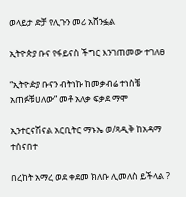ወላይታ ድቻ የሊጉን መሪ አሸንፏል

ኢትዮጵያ ቡና የፋይናስ ችግር እንገጠመው ተገለፀ

“ኢትዮዽያ ቡናን ብትነኩ ከመቃብሬ ተነስቼ አጠፉቹሀለው” መቶ አለቃ ፍቃደ ማሞ

ኢንተርናሽናል አርቢትር ማኑኤ ወ/ጻዲቅ ከአዳማ ተሰናበተ

በረከት አማረ ወደ ቀደመ ክለቡ ሊመለስ ይችላል ?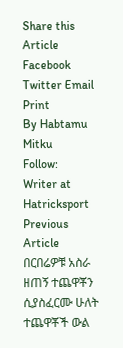Share this Article
Facebook Twitter Email Print
By Habtamu Mitku
Follow:
Writer at Hatricksport
Previous Article በርበሬዎቹ አስራ ዘጠኝ ተጨዋቾን ሲያስፈርሙ ሁለት ተጨዋቾች ውል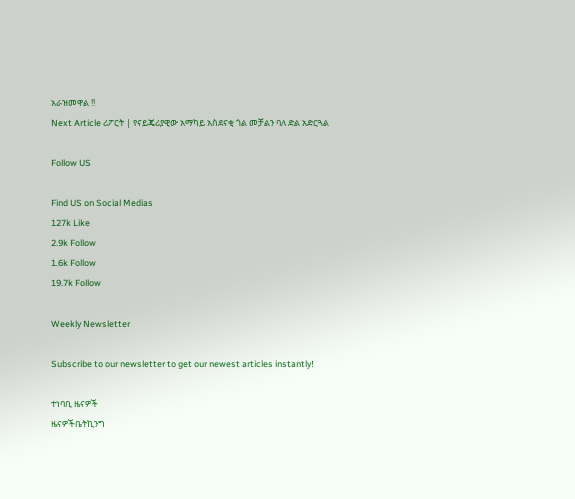አራዝመዋል !!
Next Article ሪፖርት | የናይጄሪያዊው አማካይ አስደናቂ ጎል መቻልን ባለ ድል አድርጓል

Follow US

Find US on Social Medias
127k Like
2.9k Follow
1.6k Follow
19.7k Follow

Weekly Newsletter

Subscribe to our newsletter to get our newest articles instantly!

ተነባቢ ዜናዎች
ዜናዎችቤትኪንግ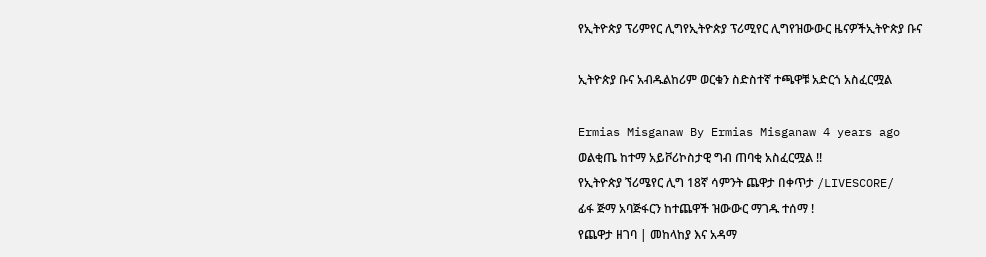የኢትዮጵያ ፕሪምየር ሊግየኢትዮጵያ ፕሪሚየር ሊግየዝውውር ዜናዎችኢትዮጵያ ቡና

ኢትዮጵያ ቡና አብዱልከሪም ወርቁን ስድስተኛ ተጫዋቹ አድርጎ አስፈርሟል

Ermias Misganaw By Ermias Misganaw 4 years ago
ወልቂጤ ከተማ አይቮሪኮስታዊ ግብ ጠባቂ አስፈርሟል !!
የኢትዮጵያ ኘሪሜየር ሊግ 18ኛ ሳምንት ጨዋታ በቀጥታ /LIVESCORE/
ፊፋ ጅማ አባጅፋርን ከተጨዋች ዝውውር ማገዱ ተሰማ !
የጨዋታ ዘገባ | መከላከያ እና አዳማ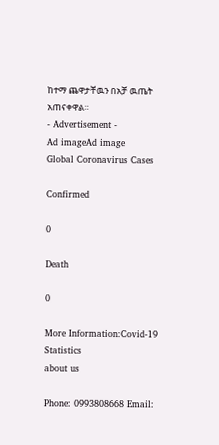ከተማ ጨዋታቸዉን በአቻ ዉጤት አጠናቀዋል።
- Advertisement -
Ad imageAd image
Global Coronavirus Cases

Confirmed

0

Death

0

More Information:Covid-19 Statistics
about us

Phone: 0993808668 Email: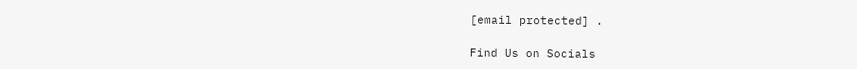[email protected] .

Find Us on Socials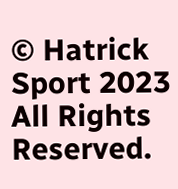© Hatrick Sport 2023 All Rights Reserved.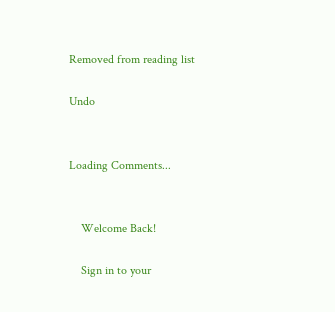Removed from reading list

Undo


Loading Comments...


    Welcome Back!

    Sign in to your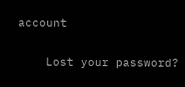account

    Lost your password?